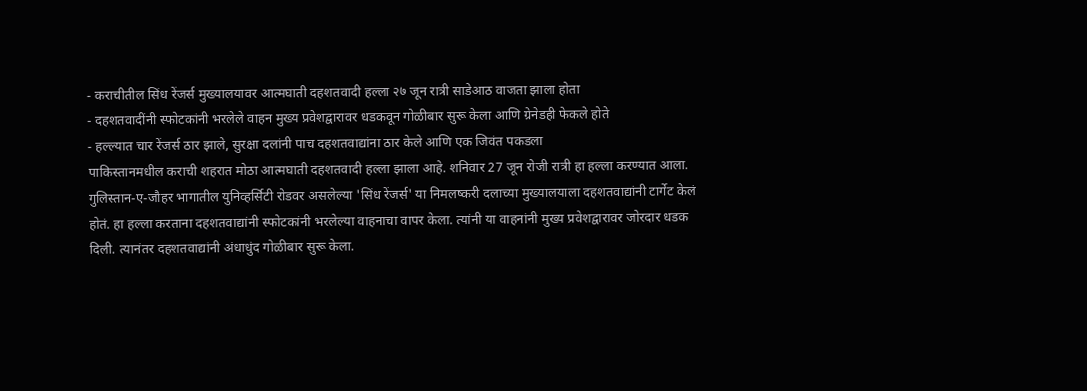- कराचीतील सिंध रेंजर्स मुख्यालयावर आत्मघाती दहशतवादी हल्ला २७ जून रात्री साडेआठ वाजता झाला होता
- दहशतवादींनी स्फोटकांनी भरलेले वाहन मुख्य प्रवेशद्वारावर धडकवून गोळीबार सुरू केला आणि ग्रेनेडही फेकले होते
- हल्ल्यात चार रेंजर्स ठार झाले, सुरक्षा दलांनी पाच दहशतवाद्यांना ठार केले आणि एक जिवंत पकडला
पाकिस्तानमधील कराची शहरात मोठा आत्मघाती दहशतवादी हल्ला झाला आहे. शनिवार 27 जून रोजी रात्री हा हल्ला करण्यात आला. गुलिस्तान-ए-जौहर भागातील युनिव्हर्सिटी रोडवर असलेल्या 'सिंध रेंजर्स' या निमलष्करी दलाच्या मुख्यालयाला दहशतवाद्यांनी टार्गेट केलं होतं. हा हल्ला करताना दहशतवाद्यांनी स्फोटकांनी भरलेल्या वाहनाचा वापर केला. त्यांनी या वाहनांनी मुख्य प्रवेशद्वारावर जोरदार धडक दिली. त्यानंतर दहशतवाद्यांनी अंधाधुंद गोळीबार सुरू केला.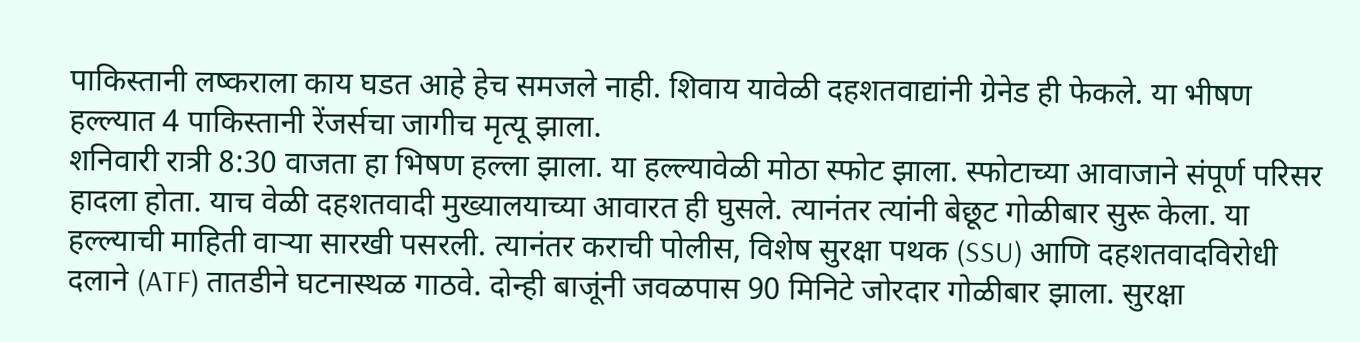पाकिस्तानी लष्कराला काय घडत आहे हेच समजले नाही. शिवाय यावेळी दहशतवाद्यांनी ग्रेनेड ही फेकले. या भीषण हल्ल्यात 4 पाकिस्तानी रेंजर्सचा जागीच मृत्यू झाला.
शनिवारी रात्री 8:30 वाजता हा भिषण हल्ला झाला. या हल्ल्यावेळी मोठा स्फोट झाला. स्फोटाच्या आवाजाने संपूर्ण परिसर हादला होता. याच वेळी दहशतवादी मुख्यालयाच्या आवारत ही घुसले. त्यानंतर त्यांनी बेछूट गोळीबार सुरू केला. या हल्ल्याची माहिती वाऱ्या सारखी पसरली. त्यानंतर कराची पोलीस, विशेष सुरक्षा पथक (SSU) आणि दहशतवादविरोधी दलाने (ATF) तातडीने घटनास्थळ गाठवे. दोन्ही बाजूंनी जवळपास 90 मिनिटे जोरदार गोळीबार झाला. सुरक्षा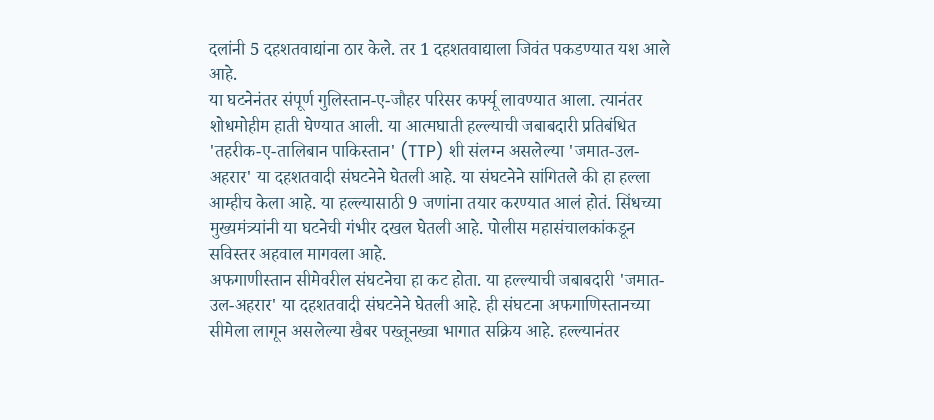दलांनी 5 दहशतवाद्यांना ठार केले. तर 1 दहशतवाद्याला जिवंत पकडण्यात यश आले आहे.
या घटनेनंतर संपूर्ण गुलिस्तान-ए-जौहर परिसर कर्फ्यू लावण्यात आला. त्यानंतर शोधमोहीम हाती घेण्यात आली. या आत्मघाती हल्ल्याची जबाबदारी प्रतिबंधित 'तहरीक-ए-तालिबान पाकिस्तान' (TTP) शी संलग्न असलेल्या 'जमात-उल-अहरार' या दहशतवादी संघटनेने घेतली आहे. या संघटनेने सांगितले की हा हल्ला आम्हीच केला आहे. या हल्ल्यासाठी 9 जणांना तयार करण्यात आलं होतं. सिंधच्या मुख्यमंत्र्यांनी या घटनेची गंभीर दखल घेतली आहे. पोलीस महासंचालकांकडून सविस्तर अहवाल मागवला आहे.
अफगाणीस्तान सीमेवरील संघटनेचा हा कट होता. या हल्ल्याची जबाबदारी 'जमात-उल-अहरार' या दहशतवादी संघटनेने घेतली आहे. ही संघटना अफगाणिस्तानच्या सीमेला लागून असलेल्या खैबर पख्तूनख्वा भागात सक्रिय आहे. हल्ल्यानंतर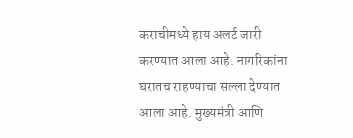कराचीमध्ये हाय अलर्ट जारी करण्यात आला आहे. नागरिकांना घरातच राहण्याचा सल्ला देण्यात आला आहे. मुख्यमंत्री आणि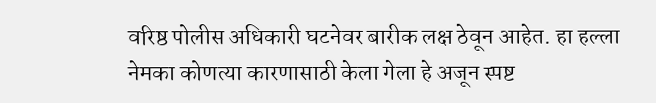वरिष्ठ पोलीस अधिकारी घटनेवर बारीक लक्ष ठेवून आहेत. हा हल्ला नेमका कोणत्या कारणासाठी केला गेला हे अजून स्पष्ट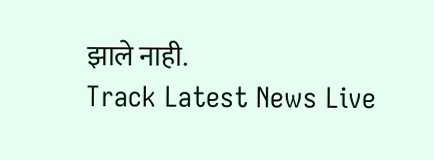झाले नाही.
Track Latest News Live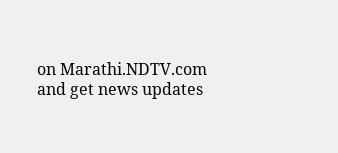on Marathi.NDTV.com and get news updates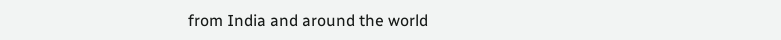from India and around the world